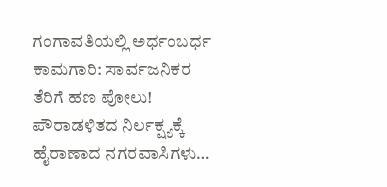ಗಂಗಾವತಿಯಲ್ಲಿ ಅರ್ಧಂಬರ್ಧ ಕಾಮಗಾರಿ: ಸಾರ್ವಜನಿಕರ ತೆರಿಗೆ ಹಣ ಪೋಲು! ಪೌರಾಡಳಿತದ ನಿರ್ಲಕ್ಷ್ಯಕ್ಕೆ ಹೈರಾಣಾದ ನಗರವಾಸಿಗಳು…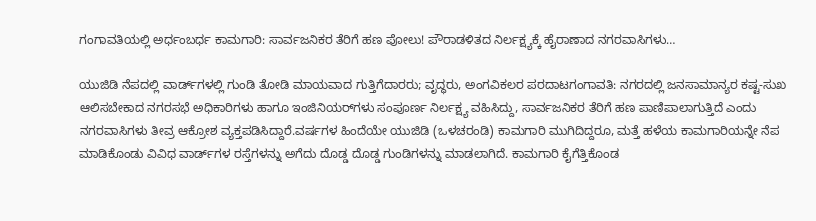ಗಂಗಾವತಿಯಲ್ಲಿ ಅರ್ಧಂಬರ್ಧ ಕಾಮಗಾರಿ: ಸಾರ್ವಜನಿಕರ ತೆರಿಗೆ ಹಣ ಪೋಲು! ಪೌರಾಡಳಿತದ ನಿರ್ಲಕ್ಷ್ಯಕ್ಕೆ ಹೈರಾಣಾದ ನಗರವಾಸಿಗಳು…

ಯುಜಿಡಿ ನೆಪದಲ್ಲಿ ವಾರ್ಡ್‌ಗಳಲ್ಲಿ ಗುಂಡಿ ತೋಡಿ ಮಾಯವಾದ ಗುತ್ತಿಗೆದಾರರು; ವೃದ್ಧರು, ಅಂಗವಿಕಲರ ಪರದಾಟಗಂಗಾವತಿ: ನಗರದಲ್ಲಿ ಜನಸಾಮಾನ್ಯರ ಕಷ್ಟ-ಸುಖ ಆಲಿಸಬೇಕಾದ ನಗರಸಭೆ ಅಧಿಕಾರಿಗಳು ಹಾಗೂ ಇಂಜಿನಿಯರ್‌ಗಳು ಸಂಪೂರ್ಣ ನಿರ್ಲಕ್ಷ್ಯ ವಹಿಸಿದ್ದು, ಸಾರ್ವಜನಿಕರ ತೆರಿಗೆ ಹಣ ಪಾಣಿಪಾಲಾಗುತ್ತಿದೆ ಎಂದು ನಗರವಾಸಿಗಳು ತೀವ್ರ ಆಕ್ರೋಶ ವ್ಯಕ್ತಪಡಿಸಿದ್ದಾರೆ.ವರ್ಷಗಳ ಹಿಂದೆಯೇ ಯುಜಿಡಿ (ಒಳಚರಂಡಿ) ಕಾಮಗಾರಿ ಮುಗಿದಿದ್ದರೂ, ಮತ್ತೆ ಹಳೆಯ ಕಾಮಗಾರಿಯನ್ನೇ ನೆಪ ಮಾಡಿಕೊಂಡು ವಿವಿಧ ವಾರ್ಡ್‌ಗಳ ರಸ್ತೆಗಳನ್ನು ಅಗೆದು ದೊಡ್ಡ ದೊಡ್ಡ ಗುಂಡಿಗಳನ್ನು ಮಾಡಲಾಗಿದೆ. ಕಾಮಗಾರಿ ಕೈಗೆತ್ತಿಕೊಂಡ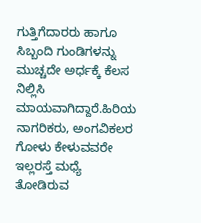ಗುತ್ತಿಗೆದಾರರು ಹಾಗೂ ಸಿಬ್ಬಂದಿ ಗುಂಡಿಗಳನ್ನು ಮುಚ್ಚದೇ ಅರ್ಧಕ್ಕೆ ಕೆಲಸ ನಿಲ್ಲಿಸಿ ಮಾಯವಾಗಿದ್ದಾರೆ.ಹಿರಿಯ ನಾಗರಿಕರು, ಅಂಗವಿಕಲರ ಗೋಳು ಕೇಳುವವರೇ ಇಲ್ಲರಸ್ತೆ ಮಧ್ಯೆ ತೋಡಿರುವ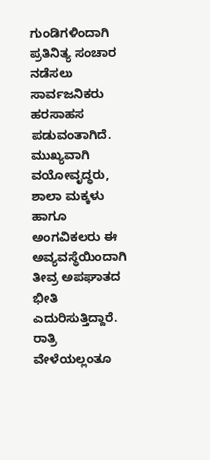ಗುಂಡಿಗಳಿಂದಾಗಿ ಪ್ರತಿನಿತ್ಯ ಸಂಚಾರ ನಡೆಸಲು ಸಾರ್ವಜನಿಕರು ಹರಸಾಹಸ ಪಡುವಂತಾಗಿದೆ. ಮುಖ್ಯವಾಗಿ ವಯೋವೃದ್ಧರು, ಶಾಲಾ ಮಕ್ಕಳು ಹಾಗೂ ಅಂಗವಿಕಲರು ಈ ಅವ್ಯವಸ್ಥೆಯಿಂದಾಗಿ ತೀವ್ರ ಅಪಘಾತದ ಭೀತಿ ಎದುರಿಸುತ್ತಿದ್ದಾರೆ. ರಾತ್ರಿ ವೇಳೆಯಲ್ಲಂತೂ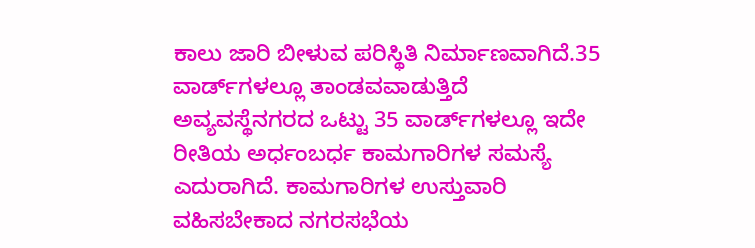ಕಾಲು ಜಾರಿ ಬೀಳುವ ಪರಿಸ್ಥಿತಿ ನಿರ್ಮಾಣವಾಗಿದೆ.35 ವಾರ್ಡ್‌ಗಳಲ್ಲೂ ತಾಂಡವವಾಡುತ್ತಿದೆ ಅವ್ಯವಸ್ಥೆನಗರದ ಒಟ್ಟು 35 ವಾರ್ಡ್‌ಗಳಲ್ಲೂ ಇದೇ ರೀತಿಯ ಅರ್ಧಂಬರ್ಧ ಕಾಮಗಾರಿಗಳ ಸಮಸ್ಯೆ ಎದುರಾಗಿದೆ. ಕಾಮಗಾರಿಗಳ ಉಸ್ತುವಾರಿ ವಹಿಸಬೇಕಾದ ನಗರಸಭೆಯ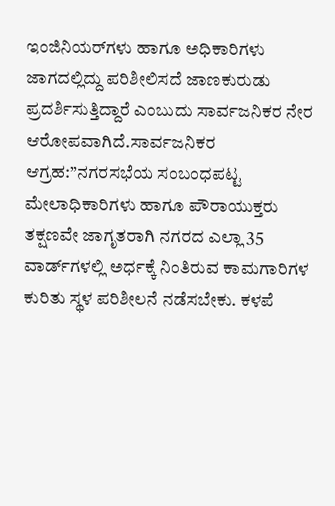ಇಂಜಿನಿಯರ್‌ಗಳು ಹಾಗೂ ಅಧಿಕಾರಿಗಳು ಜಾಗದಲ್ಲಿದ್ದು ಪರಿಶೀಲಿಸದೆ ಜಾಣಕುರುಡು ಪ್ರದರ್ಶಿಸುತ್ತಿದ್ದಾರೆ ಎಂಬುದು ಸಾರ್ವಜನಿಕರ ನೇರ ಆರೋಪವಾಗಿದೆ.ಸಾರ್ವಜನಿಕರ ಆಗ್ರಹ:”ನಗರಸಭೆಯ ಸಂಬಂಧಪಟ್ಟ ಮೇಲಾಧಿಕಾರಿಗಳು ಹಾಗೂ ಪೌರಾಯುಕ್ತರು ತಕ್ಷಣವೇ ಜಾಗೃತರಾಗಿ ನಗರದ ಎಲ್ಲಾ 35 ವಾರ್ಡ್‌ಗಳಲ್ಲಿ ಅರ್ಧಕ್ಕೆ ನಿಂತಿರುವ ಕಾಮಗಾರಿಗಳ ಕುರಿತು ಸ್ಥಳ ಪರಿಶೀಲನೆ ನಡೆಸಬೇಕು. ಕಳಪೆ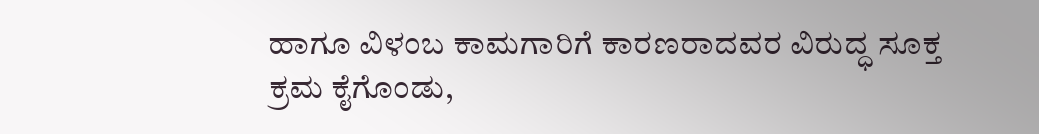ಹಾಗೂ ವಿಳಂಬ ಕಾಮಗಾರಿಗೆ ಕಾರಣರಾದವರ ವಿರುದ್ಧ ಸೂಕ್ತ ಕ್ರಮ ಕೈಗೊಂಡು,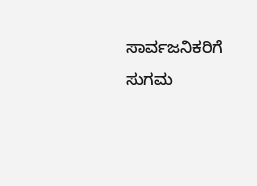ಸಾರ್ವಜನಿಕರಿಗೆ ಸುಗಮ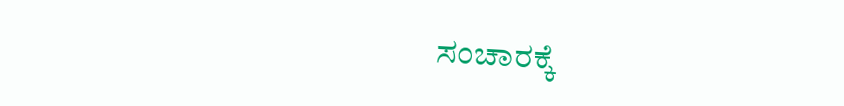ಸಂಚಾರಕ್ಕೆ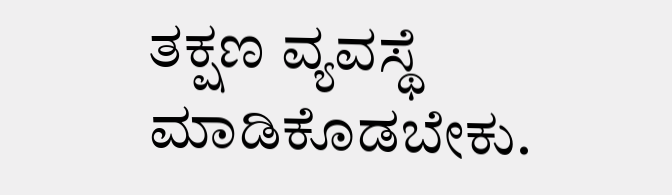ತಕ್ಷಣ ವ್ಯವಸ್ಥೆ ಮಾಡಿಕೊಡಬೇಕು.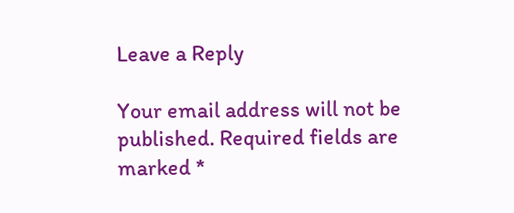Leave a Reply

Your email address will not be published. Required fields are marked *